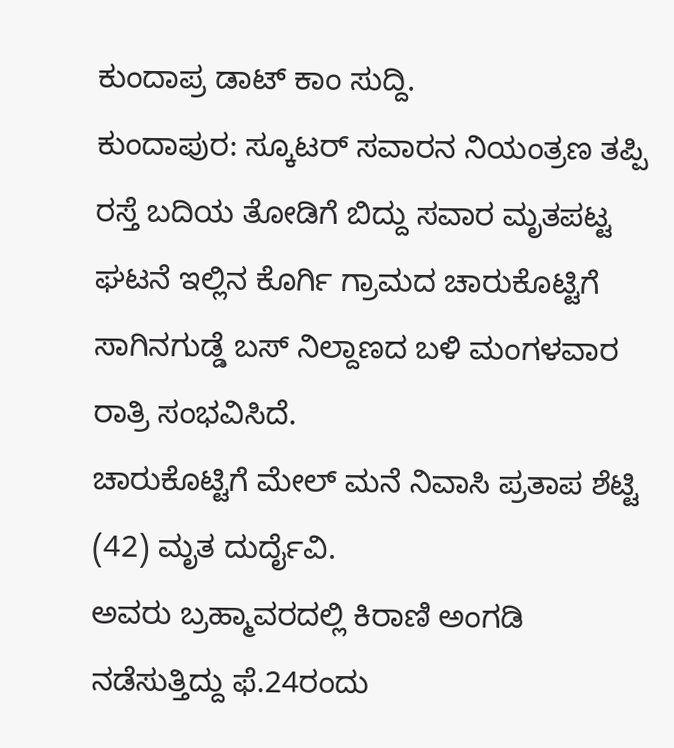ಕುಂದಾಪ್ರ ಡಾಟ್ ಕಾಂ ಸುದ್ದಿ.
ಕುಂದಾಪುರ: ಸ್ಕೂಟರ್ ಸವಾರನ ನಿಯಂತ್ರಣ ತಪ್ಪಿ ರಸ್ತೆ ಬದಿಯ ತೋಡಿಗೆ ಬಿದ್ದು ಸವಾರ ಮೃತಪಟ್ಟ ಘಟನೆ ಇಲ್ಲಿನ ಕೊರ್ಗಿ ಗ್ರಾಮದ ಚಾರುಕೊಟ್ಟಿಗೆ ಸಾಗಿನಗುಡ್ಡೆ ಬಸ್ ನಿಲ್ದಾಣದ ಬಳಿ ಮಂಗಳವಾರ ರಾತ್ರಿ ಸಂಭವಿಸಿದೆ.
ಚಾರುಕೊಟ್ಟಿಗೆ ಮೇಲ್ ಮನೆ ನಿವಾಸಿ ಪ್ರತಾಪ ಶೆಟ್ಟಿ (42) ಮೃತ ದುರ್ದೈವಿ.
ಅವರು ಬ್ರಹ್ಮಾವರದಲ್ಲಿ ಕಿರಾಣಿ ಅಂಗಡಿ ನಡೆಸುತ್ತಿದ್ದು ಫೆ.24ರಂದು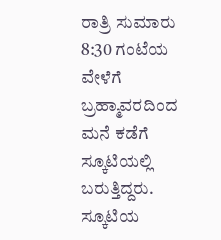ರಾತ್ರಿ ಸುಮಾರು 8:30 ಗಂಟೆಯ ವೇಳೆಗೆ ಬ್ರಹ್ಮಾವರದಿಂದ ಮನೆ ಕಡೆಗೆ ಸ್ಕೂಟಿಯಲ್ಲಿ ಬರುತ್ತಿದ್ದರು. ಸ್ಕೂಟಿಯ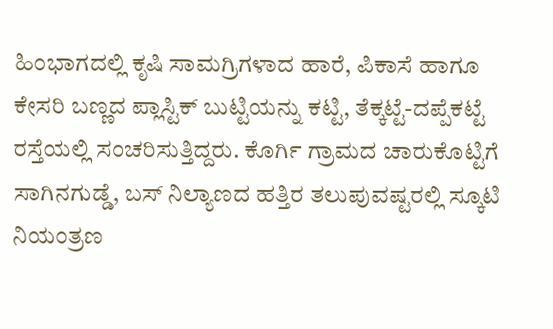ಹಿಂಭಾಗದಲ್ಲಿ ಕೃಷಿ ಸಾಮಗ್ರಿಗಳಾದ ಹಾರೆ, ಪಿಕಾಸೆ ಹಾಗೂ ಕೇಸರಿ ಬಣ್ಣದ ಪ್ಲಾಸ್ಟಿಕ್ ಬುಟ್ಟಿಯನ್ನು ಕಟ್ಟಿ, ತೆಕ್ಕಟ್ಟೆ-ದಪ್ಪೆಕಟ್ಟೆ ರಸ್ತೆಯಲ್ಲಿ ಸಂಚರಿಸುತ್ತಿದ್ದರು. ಕೊರ್ಗಿ ಗ್ರಾಮದ ಚಾರುಕೊಟ್ಟಿಗೆ ಸಾಗಿನಗುಡ್ಡೆ, ಬಸ್ ನಿಲ್ಯಾಣದ ಹತ್ತಿರ ತಲುಪುವಷ್ಟರಲ್ಲಿ ಸ್ಕೂಟಿ ನಿಯಂತ್ರಣ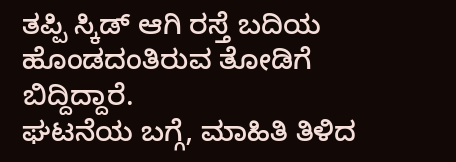ತಪ್ಪಿ ಸ್ಕಿಡ್ ಆಗಿ ರಸ್ತೆ ಬದಿಯ ಹೊಂಡದಂತಿರುವ ತೋಡಿಗೆ ಬಿದ್ದಿದ್ದಾರೆ.
ಘಟನೆಯ ಬಗ್ಗೆ, ಮಾಹಿತಿ ತಿಳಿದ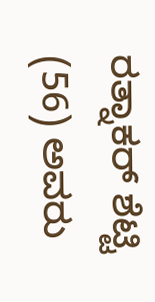ರತ್ನಾಕರ್ ಶೆಟ್ಟಿ (56) ಅವರು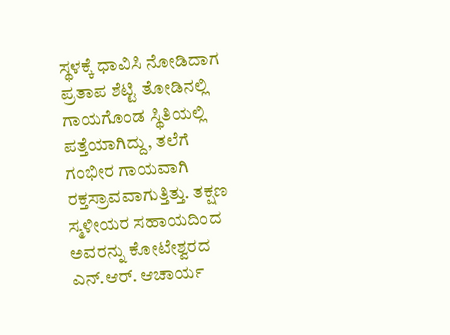ಸ್ಥಳಕ್ಕೆ ಧಾವಿಸಿ ನೋಡಿದಾಗ ಪ್ರತಾಪ ಶೆಟ್ಟಿ ತೋಡಿನಲ್ಲಿ ಗಾಯಗೊಂಡ ಸ್ಥಿತಿಯಲ್ಲಿ ಪತ್ತೆಯಾಗಿದ್ದು, ತಲೆಗೆ ಗಂಭೀರ ಗಾಯವಾಗಿ ರಕ್ತಸ್ರಾವವಾಗುತ್ತಿತ್ತು. ತಕ್ಷಣ ಸ್ಮಳೀಯರ ಸಹಾಯದಿಂದ ಅವರನ್ನು ಕೋಟೇಶ್ವರದ ಎನ್.ಆರ್. ಆಚಾರ್ಯ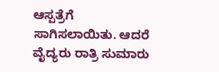ಆಸ್ಪತ್ರೆಗೆ ಸಾಗಿಸಲಾಯಿತು. ಆದರೆ ವೈದ್ಯರು ರಾತ್ರಿ ಸುಮಾರು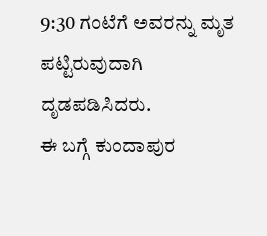9:30 ಗಂಟೆಗೆ ಅವರನ್ನು ಮೃತ ಪಟ್ಟಿರುವುದಾಗಿ ದೃಡಪಡಿಸಿದರು.
ಈ ಬಗ್ಗೆ ಕುಂದಾಪುರ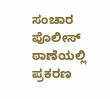ಸಂಚಾರ ಪೊಲೀಸ್ ಠಾಣೆಯಲ್ಲಿ ಪ್ರಕರಣ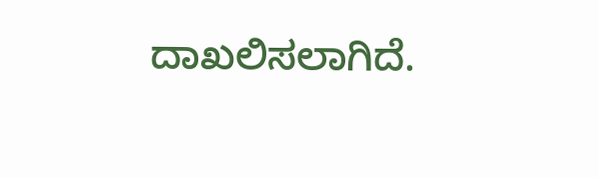ದಾಖಲಿಸಲಾಗಿದೆ.